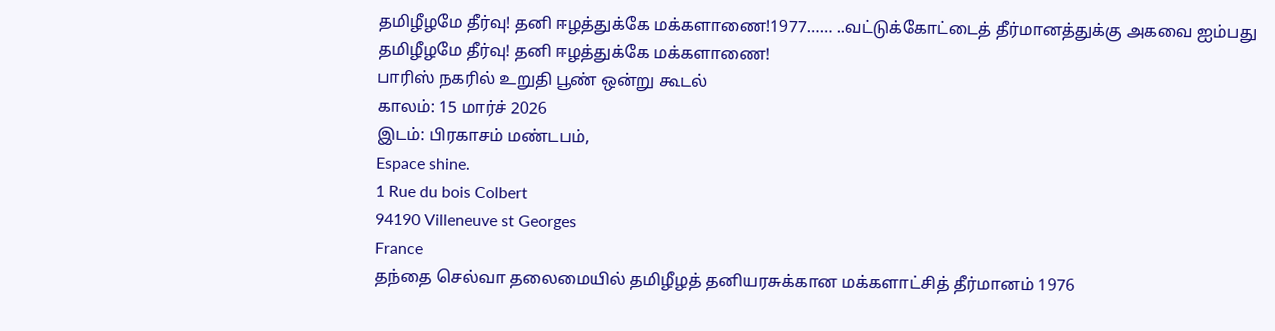தமிழீழமே தீர்வு! தனி ஈழத்துக்கே மக்களாணை!1977…… ..வட்டுக்கோட்டைத் தீர்மானத்துக்கு அகவை ஐம்பது
தமிழீழமே தீர்வு! தனி ஈழத்துக்கே மக்களாணை!
பாரிஸ் நகரில் உறுதி பூண் ஒன்று கூடல்
காலம்: 15 மார்ச் 2026
இடம்: பிரகாசம் மண்டபம்,
Espace shine.
1 Rue du bois Colbert
94190 Villeneuve st Georges
France
தந்தை செல்வா தலைமையில் தமிழீழத் தனியரசுக்கான மக்களாட்சித் தீர்மானம் 1976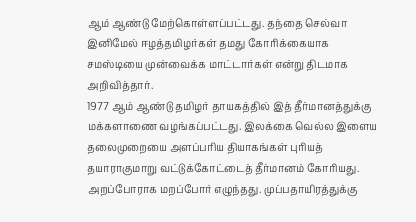ஆம் ஆண்டு மேற்கொள்ளப்பட்டது. தந்தை செல்வா இனிமேல் ஈழத்தமிழர்கள் தமது கோரிக்கையாக சமஸ்டியை முன்வைக்க மாட்டார்கள் என்று திடமாக அறிவித்தார்.
1977 ஆம் ஆண்டு தமிழர் தாயகத்தில் இத் தீர்மானத்துக்கு மக்களாணை வழங்கப்பட்டது. இலக்கை வெல்ல இளைய தலைமுறையை அளப்பரிய தியாகங்கள் புரியத் தயாராகுமாறு வட்டுக்கோட்டைத் தீர்மானம் கோரியது.
அறப்போராக மறப்போர் எழுந்தது. முப்பதாயிரத்துக்கு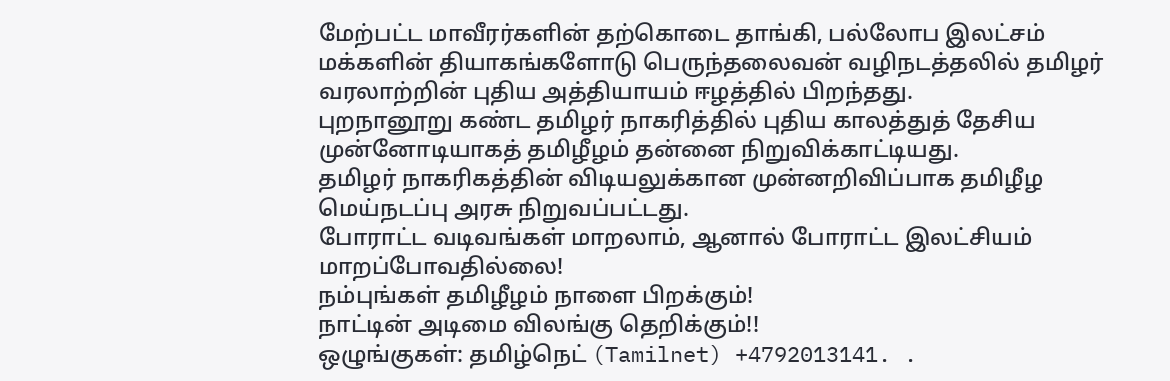மேற்பட்ட மாவீரர்களின் தற்கொடை தாங்கி, பல்லோப இலட்சம் மக்களின் தியாகங்களோடு பெருந்தலைவன் வழிநடத்தலில் தமிழர் வரலாற்றின் புதிய அத்தியாயம் ஈழத்தில் பிறந்தது.
புறநானூறு கண்ட தமிழர் நாகரித்தில் புதிய காலத்துத் தேசிய முன்னோடியாகத் தமிழீழம் தன்னை நிறுவிக்காட்டியது.
தமிழர் நாகரிகத்தின் விடியலுக்கான முன்னறிவிப்பாக தமிழீழ மெய்நடப்பு அரசு நிறுவப்பட்டது.
போராட்ட வடிவங்கள் மாறலாம், ஆனால் போராட்ட இலட்சியம் மாறப்போவதில்லை!
நம்புங்கள் தமிழீழம் நாளை பிறக்கும்!
நாட்டின் அடிமை விலங்கு தெறிக்கும்!!
ஒழுங்குகள்: தமிழ்நெட் (Tamilnet) +4792013141. .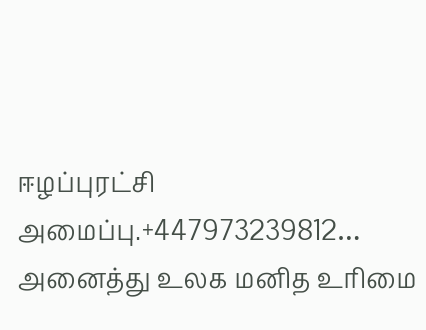ஈழப்புரட்சி அமைப்பு.+447973239812… அனைத்து உலக மனித உரிமை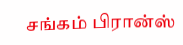சங்கம் பிரான்ஸ்